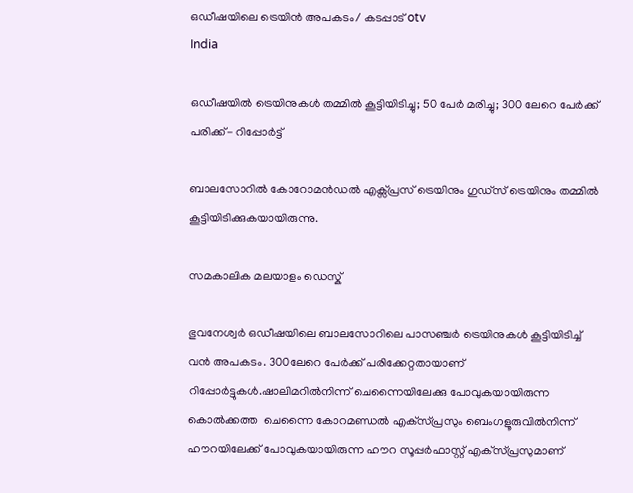ഒഡീഷയിലെ ട്രെയിന്‍ അപകടം/ കടപ്പാട് otv
India

ഒഡീഷയില്‍ ട്രെയിനുകള്‍ തമ്മില്‍ കൂട്ടിയിടിച്ചു; 50 പേര്‍ മരിച്ചു; 300 ലേറെ പേര്‍ക്ക് പരിക്ക്- റിപ്പോര്‍ട്ട്‌

ബാലസോറില്‍ കോറോമന്‍ഡല്‍ എക്സ്പ്രസ് ട്രെയിനും ഗുഡ്സ് ട്രെയിനും തമ്മില്‍ കൂട്ടിയിടിക്കുകയായിരുന്നു.

സമകാലിക മലയാളം ഡെസ്ക്

ഭുവനേശ്വര്‍ ഒഡീഷയിലെ ബാലസോറിലെ പാസഞ്ചര്‍ ട്രെയിനുകള്‍ കൂട്ടിയിടിച്ച് വന്‍ അപകടം. 300ലേറെ പേര്‍ക്ക് പരിക്കേറ്റതായാണ് റിപ്പോര്‍ട്ടുകള്‍.ഷാലിമറില്‍നിന്ന് ചെന്നൈയിലേക്കു പോവുകയായിരുന്ന കൊല്‍ക്കത്ത  ചെന്നൈ കോറമണ്ഡല്‍ എക്‌സ്പ്രസും ബെംഗളൂരുവില്‍നിന്ന് ഹൗറയിലേക്ക് പോവുകയായിരുന്ന ഹൗറ സൂപ്പര്‍ഫാസ്റ്റ് എക്‌സ്പ്രസുമാണ്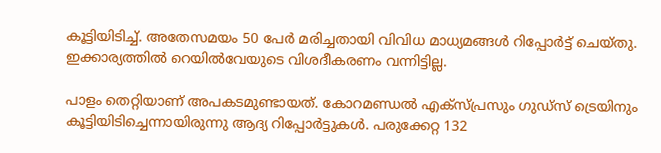കൂട്ടിയിടിച്ച്. അതേസമയം 50 പേര്‍ മരിച്ചതായി വിവിധ മാധ്യമങ്ങള്‍ റിപ്പോര്‍ട്ട് ചെയ്തു. ഇക്കാര്യത്തില്‍ റെയില്‍വേയുടെ വിശദീകരണം വന്നിട്ടില്ല.

പാളം തെറ്റിയാണ് അപകടമുണ്ടായത്. കോറമണ്ഡല്‍ എക്‌സ്പ്രസും ഗുഡ്‌സ് ട്രെയിനും കൂട്ടിയിടിച്ചെന്നായിരുന്നു ആദ്യ റിപ്പോര്‍ട്ടുകള്‍. പരുക്കേറ്റ 132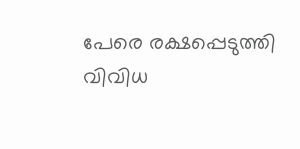പേരെ രക്ഷപ്പെടുത്തി വിവിധ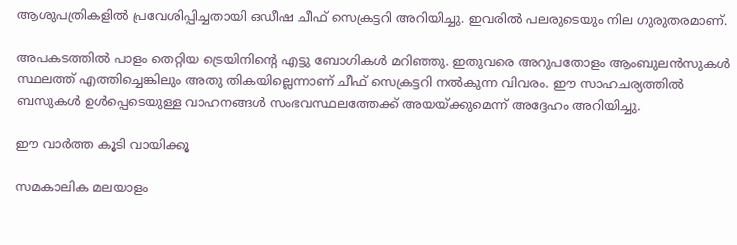ആശുപത്രികളില്‍ പ്രവേശിപ്പിച്ചതായി ഒഡീഷ ചീഫ് സെക്രട്ടറി അറിയിച്ചു. ഇവരില്‍ പലരുടെയും നില ഗുരുതരമാണ്.

അപകടത്തില്‍ പാളം തെറ്റിയ ട്രെയിനിന്റെ എട്ടു ബോഗികള്‍ മറിഞ്ഞു. ഇതുവരെ അറുപതോളം ആംബുലന്‍സുകള്‍ സ്ഥലത്ത് എത്തിച്ചെങ്കിലും അതു തികയില്ലെന്നാണ് ചീഫ് സെക്രട്ടറി നല്‍കുന്ന വിവരം. ഈ സാഹചര്യത്തില്‍ ബസുകള്‍ ഉള്‍പ്പെടെയുള്ള വാഹനങ്ങള്‍ സംഭവസ്ഥലത്തേക്ക് അയയ്ക്കുമെന്ന് അദ്ദേഹം അറിയിച്ചു.

ഈ വാര്‍ത്ത കൂടി വായിക്കൂ

സമകാലിക മലയാളം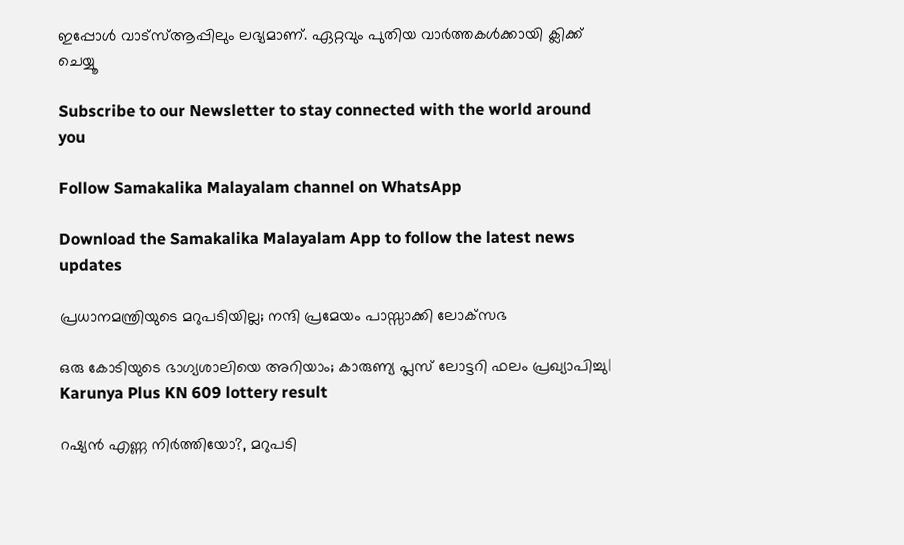ഇപ്പോള്‍ വാട്‌സ്ആപ്പിലും ലഭ്യമാണ്. ഏറ്റവും പുതിയ വാര്‍ത്തകള്‍ക്കായി ക്ലിക്ക് ചെയ്യൂ

Subscribe to our Newsletter to stay connected with the world around you

Follow Samakalika Malayalam channel on WhatsApp

Download the Samakalika Malayalam App to follow the latest news updates

പ്രധാനമന്ത്രിയുടെ മറുപടിയില്ല; നന്ദി പ്രമേയം പാസ്സാക്കി ലോക്‌സഭ

ഒരു കോടിയുടെ ഭാഗ്യശാലിയെ അറിയാം; കാരുണ്യ പ്ലസ് ലോട്ടറി ഫലം പ്രഖ്യാപിച്ചു| Karunya Plus KN 609 lottery result

റഷ്യന്‍ എണ്ണ നിര്‍ത്തിയോ?, മറുപടി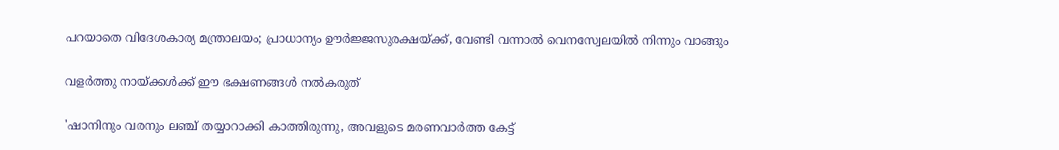പറയാതെ വിദേശകാര്യ മന്ത്രാലയം; പ്രാധാന്യം ഊര്‍ജ്ജസുരക്ഷയ്ക്ക്, വേണ്ടി വന്നാല്‍ വെനസ്വേലയില്‍ നിന്നും വാങ്ങും

വളർത്തു നായ്ക്കൾക്ക് ഈ ഭക്ഷണങ്ങൾ നൽകരുത്

'ഷാനിനും വരനും ലഞ്ച് തയ്യാറാക്കി കാത്തിരുന്നു, അവളുടെ മരണവാര്‍ത്ത കേട്ട്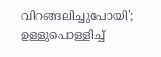വിറങ്ങലിച്ചുപോയി'; ഉള്ളുപൊള്ളിച്ച്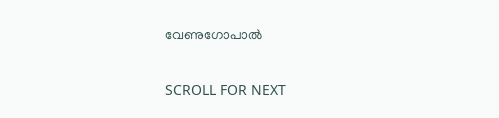വേണുഗോപാല്‍

SCROLL FOR NEXT